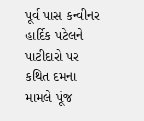પૂર્વ પાસ કન્વીનર હાર્દિક પટેલને પાટીદારો પર કથિત દમના મામલે પૂંજ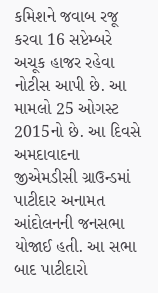કમિશને જવાબ રજૂ કરવા 16 સપ્ટેમ્બરે અચૂક હાજર રહેવા નોટીસ આપી છે. આ મામલો 25 ઓગસ્ટ 2015નો છે. આ દિવસે અમદાવાદના જીએમડીસી ગ્રાઉન્ડમાં પાટીદાર અનામત આંદોલનની જનસભા યોજાઈ હતી. આ સભા બાદ પાટીદારો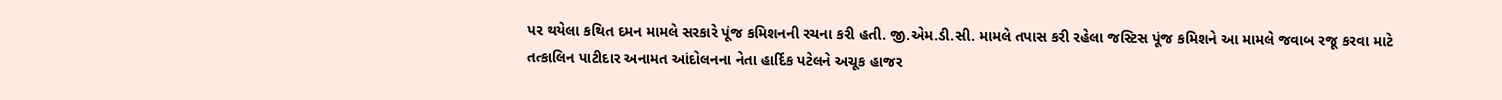પર થયેલા કથિત દમન મામલે સરકારે પૂંજ કમિશનની રચના કરી હતી. જી.એમ.ડી.સી. મામલે તપાસ કરી રહેલા જસ્ટિસ પૂંજ કમિશને આ મામલે જવાબ રજૂ કરવા માટે તત્કાલિન પાટીદાર અનામત આંદોલનના નેતા હાર્દિક પટેલને અચૂક હાજર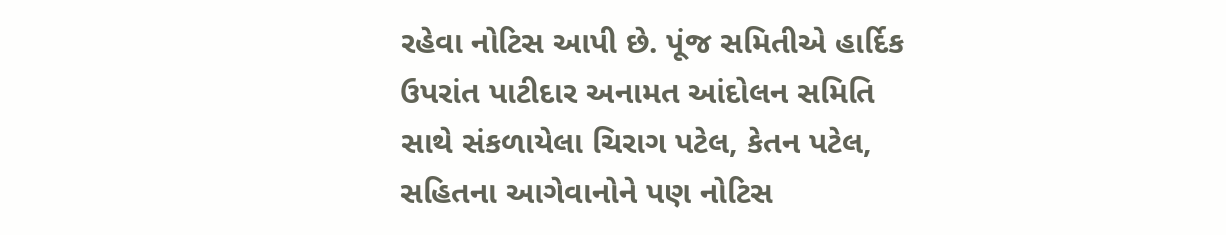રહેવા નોટિસ આપી છે. પૂંજ સમિતીએ હાર્દિક ઉપરાંત પાટીદાર અનામત આંદોલન સમિતિ સાથે સંકળાયેલા ચિરાગ પટેલ, કેતન પટેલ, સહિતના આગેવાનોને પણ નોટિસ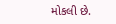મોકલી છે.